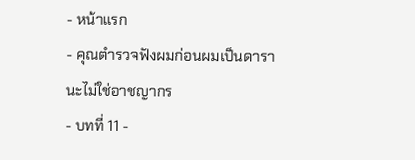- หน้าแรก
- คุณตำรวจฟังผมก่อนผมเป็นดารานะไม่ใช่อาชญากร
- บทที่ 11 -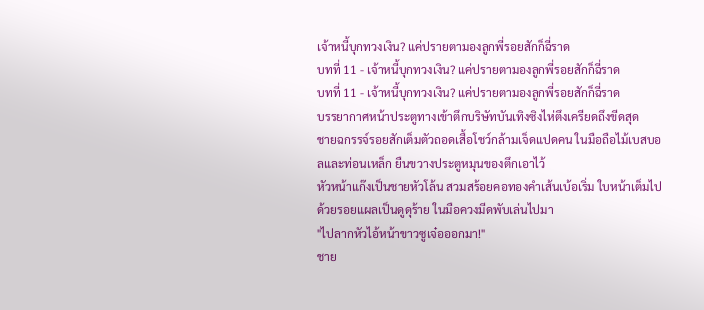เจ้าหนี้บุกทวงเงิน? แค่ปรายตามองลูกพี่รอยสักก็ฉี่ราด
บทที่ 11 - เจ้าหนี้บุกทวงเงิน? แค่ปรายตามองลูกพี่รอยสักก็ฉี่ราด
บทที่ 11 - เจ้าหนี้บุกทวงเงิน? แค่ปรายตามองลูกพี่รอยสักก็ฉี่ราด
บรรยากาศหน้าประตูทางเข้าตึกบริษัทบันเทิงซิงไห่ตึงเครียดถึงขีดสุด
ชายฉกรรจ์รอยสักเต็มตัวถอดเสื้อโชว์กล้ามเจ็ดแปดคน ในมือถือไม้เบสบอลและท่อนเหล็ก ยืนขวางประตูหมุนของตึกเอาไว้
หัวหน้าแก๊งเป็นชายหัวโล้น สวมสร้อยคอทองคำเส้นเบ้อเริ่ม ใบหน้าเต็มไปด้วยรอยแผลเป็นดูดุร้าย ในมือควงมีดพับเล่นไปมา
"ไปลากหัวไอ้หน้าขาวซูเจ๋อออกมา!"
ชาย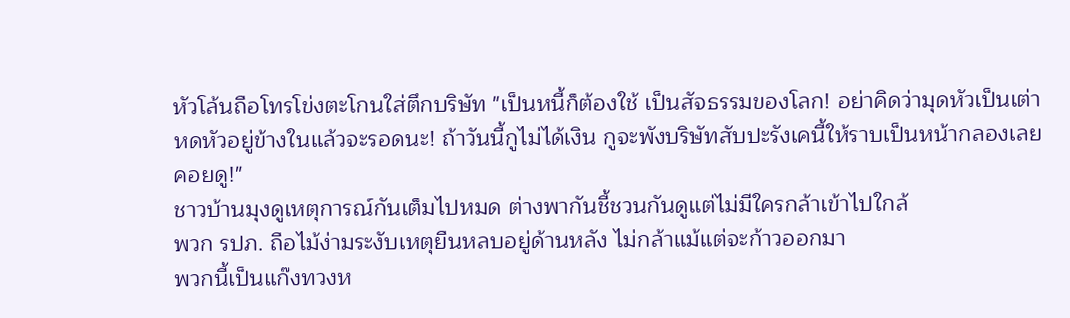หัวโล้นถือโทรโข่งตะโกนใส่ตึกบริษัท "เป็นหนี้ก็ต้องใช้ เป็นสัจธรรมของโลก! อย่าคิดว่ามุดหัวเป็นเต่าหดหัวอยู่ข้างในแล้วจะรอดนะ! ถ้าวันนี้กูไม่ได้เงิน กูจะพังบริษัทสับปะรังเคนี้ให้ราบเป็นหน้ากลองเลยคอยดู!"
ชาวบ้านมุงดูเหตุการณ์กันเต็มไปหมด ต่างพากันชี้ชวนกันดูแต่ไม่มีใครกล้าเข้าไปใกล้
พวก รปภ. ถือไม้ง่ามระงับเหตุยืนหลบอยู่ด้านหลัง ไม่กล้าแม้แต่จะก้าวออกมา
พวกนี้เป็นแก๊งทวงห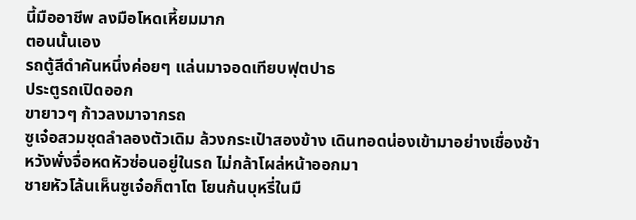นี้มืออาชีพ ลงมือโหดเหี้ยมมาก
ตอนนั้นเอง
รถตู้สีดำคันหนึ่งค่อยๆ แล่นมาจอดเทียบฟุตปาธ
ประตูรถเปิดออก
ขายาวๆ ก้าวลงมาจากรถ
ซูเจ๋อสวมชุดลำลองตัวเดิม ล้วงกระเป๋าสองข้าง เดินทอดน่องเข้ามาอย่างเชื่องช้า
หวังพั่งจื่อหดหัวซ่อนอยู่ในรถ ไม่กล้าโผล่หน้าออกมา
ชายหัวโล้นเห็นซูเจ๋อก็ตาโต โยนก้นบุหรี่ในมื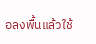อลงพื้นแล้วใช้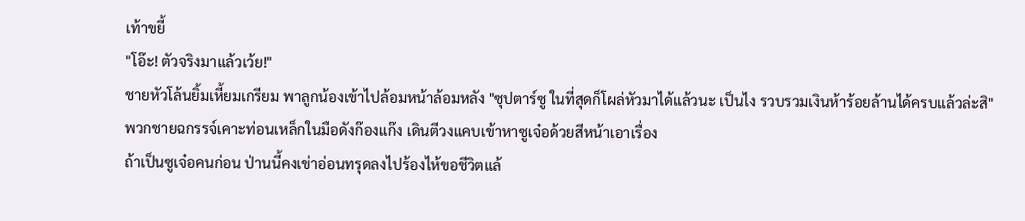เท้าขยี้
"โอ๊ะ! ตัวจริงมาแล้วเว้ย!"
ชายหัวโล้นยิ้มเหี้ยมเกรียม พาลูกน้องเข้าไปล้อมหน้าล้อมหลัง "ซุปตาร์ซู ในที่สุดก็โผล่หัวมาได้แล้วนะ เป็นไง รวบรวมเงินห้าร้อยล้านได้ครบแล้วล่ะสิ"
พวกชายฉกรรจ์เคาะท่อนเหล็กในมือดังก๊องแก๊ง เดินตีวงแคบเข้าหาซูเจ๋อด้วยสีหน้าเอาเรื่อง
ถ้าเป็นซูเจ๋อคนก่อน ป่านนี้คงเข่าอ่อนทรุดลงไปร้องไห้ขอชีวิตแล้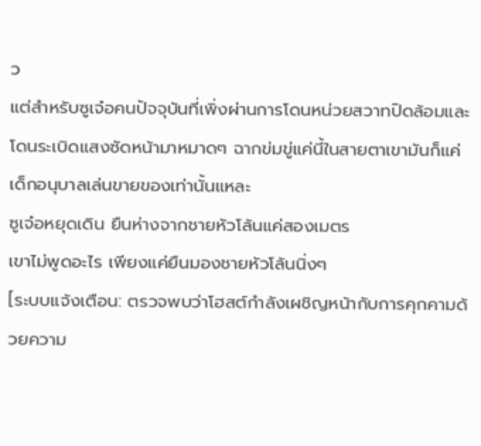ว
แต่สำหรับซูเจ๋อคนปัจจุบันที่เพิ่งผ่านการโดนหน่วยสวาทปิดล้อมและโดนระเบิดแสงซัดหน้ามาหมาดๆ ฉากข่มขู่แค่นี้ในสายตาเขามันก็แค่เด็กอนุบาลเล่นขายของเท่านั้นแหละ
ซูเจ๋อหยุดเดิน ยืนห่างจากชายหัวโล้นแค่สองเมตร
เขาไม่พูดอะไร เพียงแค่ยืนมองชายหัวโล้นนิ่งๆ
[ระบบแจ้งเตือน: ตรวจพบว่าโฮสต์กำลังเผชิญหน้ากับการคุกคามด้วยความ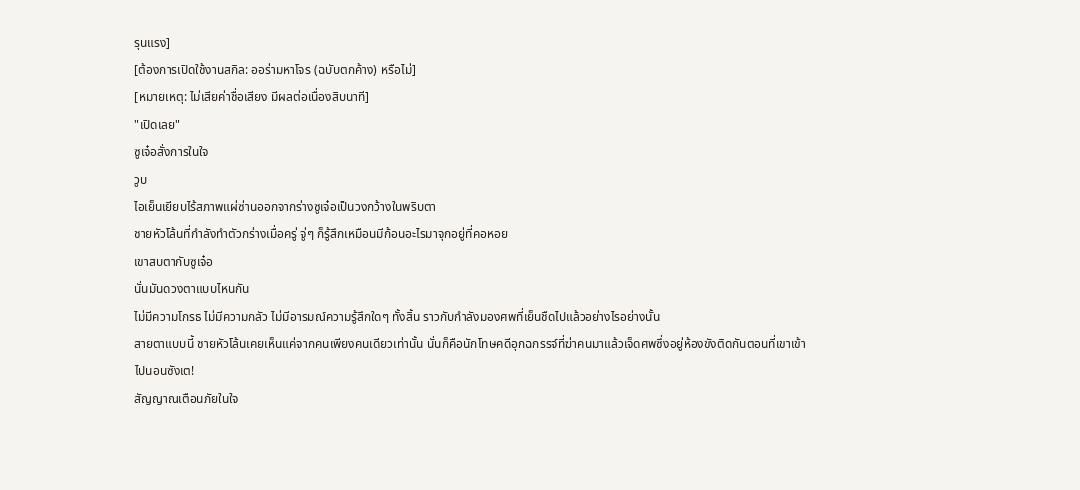รุนแรง]
[ต้องการเปิดใช้งานสกิล: ออร่ามหาโจร (ฉบับตกค้าง) หรือไม่]
[หมายเหตุ: ไม่เสียค่าชื่อเสียง มีผลต่อเนื่องสิบนาที]
"เปิดเลย"
ซูเจ๋อสั่งการในใจ
วูบ
ไอเย็นเยียบไร้สภาพแผ่ซ่านออกจากร่างซูเจ๋อเป็นวงกว้างในพริบตา
ชายหัวโล้นที่กำลังทำตัวกร่างเมื่อครู่ จู่ๆ ก็รู้สึกเหมือนมีก้อนอะไรมาจุกอยู่ที่คอหอย
เขาสบตากับซูเจ๋อ
นั่นมันดวงตาแบบไหนกัน
ไม่มีความโกรธ ไม่มีความกลัว ไม่มีอารมณ์ความรู้สึกใดๆ ทั้งสิ้น ราวกับกำลังมองศพที่เย็นชืดไปแล้วอย่างไรอย่างนั้น
สายตาแบบนี้ ชายหัวโล้นเคยเห็นแค่จากคนเพียงคนเดียวเท่านั้น นั่นก็คือนักโทษคดีอุกฉกรรจ์ที่ฆ่าคนมาแล้วเจ็ดศพซึ่งอยู่ห้องขังติดกันตอนที่เขาเข้าไปนอนซังเต!
สัญญาณเตือนภัยในใจ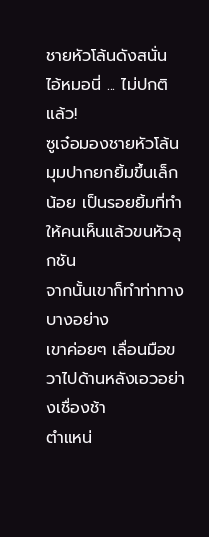ชายหัวโล้นดังสนั่น
ไอ้หมอนี่ ... ไม่ปกติแล้ว!
ซูเจ๋อมองชายหัวโล้น มุมปากยกยิ้มขึ้นเล็กน้อย เป็นรอยยิ้มที่ทำให้คนเห็นแล้วขนหัวลุกชัน
จากนั้นเขาก็ทำท่าทางบางอย่าง
เขาค่อยๆ เลื่อนมือขวาไปด้านหลังเอวอย่างเชื่องช้า
ตำแหน่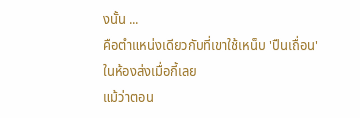งนั้น ...
คือตำแหน่งเดียวกับที่เขาใช้เหน็บ 'ปืนเถื่อน' ในห้องส่งเมื่อกี้เลย
แม้ว่าตอน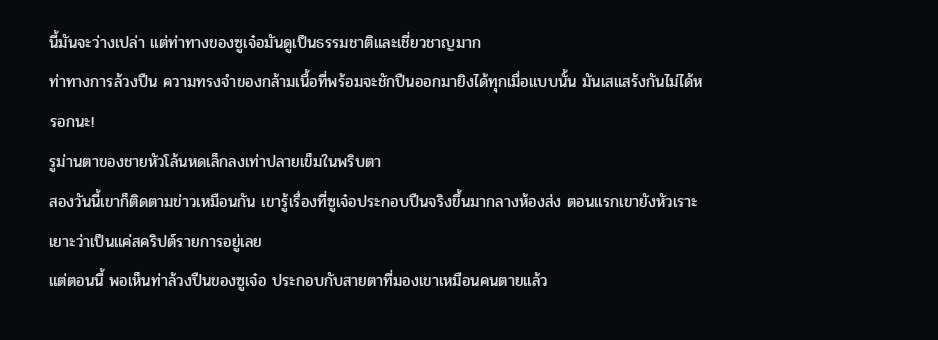นี้มันจะว่างเปล่า แต่ท่าทางของซูเจ๋อมันดูเป็นธรรมชาติและเชี่ยวชาญมาก
ท่าทางการล้วงปืน ความทรงจำของกล้ามเนื้อที่พร้อมจะชักปืนออกมายิงได้ทุกเมื่อแบบนั้น มันเสแสร้งกันไม่ได้หรอกนะ!
รูม่านตาของชายหัวโล้นหดเล็กลงเท่าปลายเข็มในพริบตา
สองวันนี้เขาก็ติดตามข่าวเหมือนกัน เขารู้เรื่องที่ซูเจ๋อประกอบปืนจริงขึ้นมากลางห้องส่ง ตอนแรกเขายังหัวเราะเยาะว่าเป็นแค่สคริปต์รายการอยู่เลย
แต่ตอนนี้ พอเห็นท่าล้วงปืนของซูเจ๋อ ประกอบกับสายตาที่มองเขาเหมือนคนตายแล้ว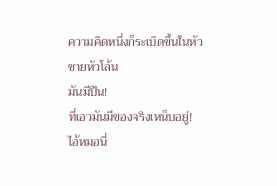ความคิดหนึ่งก็ระเบิดขึ้นในหัวชายหัวโล้น
มันมีปืน!
ที่เอวมันมีของจริงเหน็บอยู่!
ไอ้หมอนี่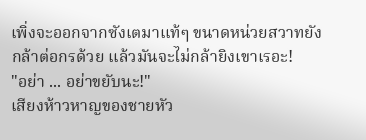เพิ่งจะออกจากซังเตมาแท้ๆ ขนาดหน่วยสวาทยังกล้าต่อกรด้วย แล้วมันจะไม่กล้ายิงเขาเรอะ!
"อย่า ... อย่าขยับนะ!"
เสียงห้าวหาญของชายหัว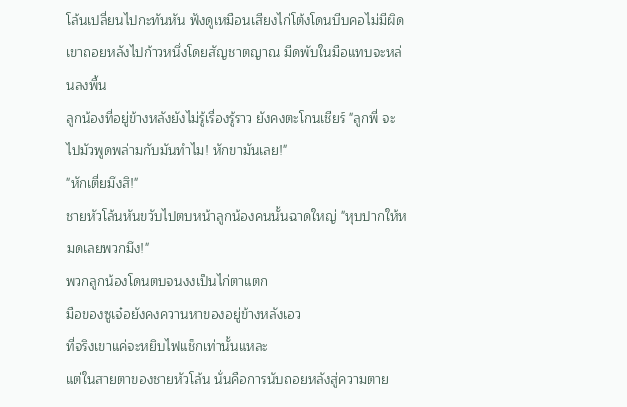โล้นเปลี่ยนไปกะทันหัน ฟังดูเหมือนเสียงไก่โต้งโดนบีบคอไม่มีผิด
เขาถอยหลังไปก้าวหนึ่งโดยสัญชาตญาณ มีดพับในมือแทบจะหล่นลงพื้น
ลูกน้องที่อยู่ข้างหลังยังไม่รู้เรื่องรู้ราว ยังคงตะโกนเชียร์ "ลูกพี่ จะไปมัวพูดพล่ามกับมันทำไม! หักขามันเลย!"
"หักเตี่ยมึงสิ!"
ชายหัวโล้นหันขวับไปตบหน้าลูกน้องคนนั้นฉาดใหญ่ "หุบปากให้หมดเลยพวกมึง!"
พวกลูกน้องโดนตบจนงงเป็นไก่ตาแตก
มือของซูเจ๋อยังคงควานหาของอยู่ข้างหลังเอว
ที่จริงเขาแค่จะหยิบไฟแช็กเท่านั้นแหละ
แต่ในสายตาของชายหัวโล้น นั่นคือการนับถอยหลังสู่ความตาย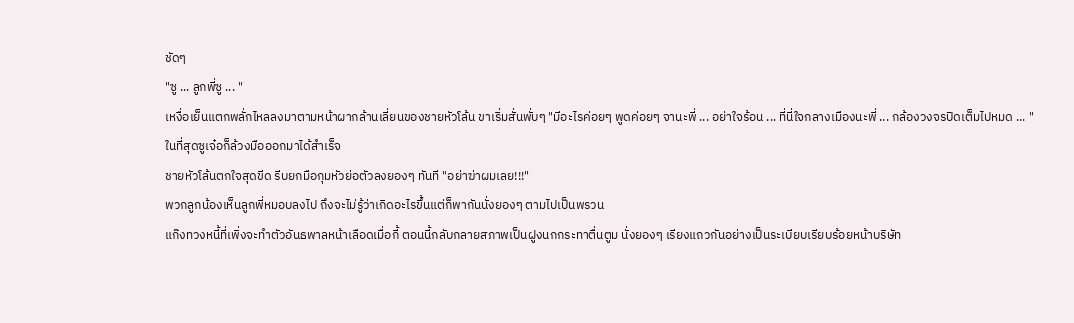ชัดๆ
"ซู ... ลูกพี่ซู ... "
เหงื่อเย็นแตกพลั่กไหลลงมาตามหน้าผากล้านเลี่ยนของชายหัวโล้น ขาเริ่มสั่นพั่บๆ "มีอะไรค่อยๆ พูดค่อยๆ จานะพี่ ... อย่าใจร้อน ... ที่นี่ใจกลางเมืองนะพี่ ... กล้องวงจรปิดเต็มไปหมด ... "
ในที่สุดซูเจ๋อก็ล้วงมือออกมาได้สำเร็จ
ชายหัวโล้นตกใจสุดขีด รีบยกมือกุมหัวย่อตัวลงยองๆ ทันที "อย่าฆ่าผมเลย!!!"
พวกลูกน้องเห็นลูกพี่หมอบลงไป ถึงจะไม่รู้ว่าเกิดอะไรขึ้นแต่ก็พากันนั่งยองๆ ตามไปเป็นพรวน
แก๊งทวงหนี้ที่เพิ่งจะทำตัวอันธพาลหน้าเลือดเมื่อกี้ ตอนนี้กลับกลายสภาพเป็นฝูงนกกระทาตื่นตูม นั่งยองๆ เรียงแถวกันอย่างเป็นระเบียบเรียบร้อยหน้าบริษัท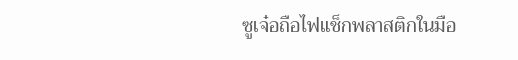ซูเจ๋อถือไฟแช็กพลาสติกในมือ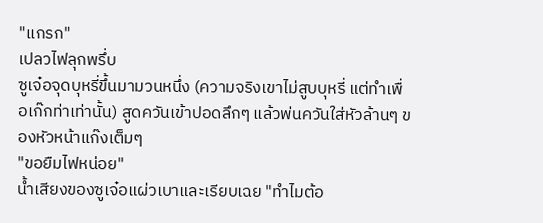"แกรก"
เปลวไฟลุกพรึ่บ
ซูเจ๋อจุดบุหรี่ขึ้นมามวนหนึ่ง (ความจริงเขาไม่สูบบุหรี่ แต่ทำเพื่อเก๊กท่าเท่านั้น) สูดควันเข้าปอดลึกๆ แล้วพ่นควันใส่หัวล้านๆ ของหัวหน้าแก๊งเต็มๆ
"ขอยืมไฟหน่อย"
น้ำเสียงของซูเจ๋อแผ่วเบาและเรียบเฉย "ทำไมต้อ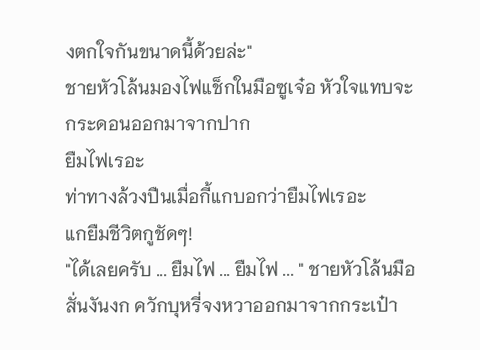งตกใจกันขนาดนี้ด้วยล่ะ"
ชายหัวโล้นมองไฟแช็กในมือซูเจ๋อ หัวใจแทบจะกระดอนออกมาจากปาก
ยืมไฟเรอะ
ท่าทางล้วงปืนเมื่อกี้แกบอกว่ายืมไฟเรอะ
แกยืมชีวิตกูชัดๆ!
"ได้เลยครับ ... ยืมไฟ ... ยืมไฟ ... " ชายหัวโล้นมือสั่นงันงก ควักบุหรี่จงหวาออกมาจากกระเป๋า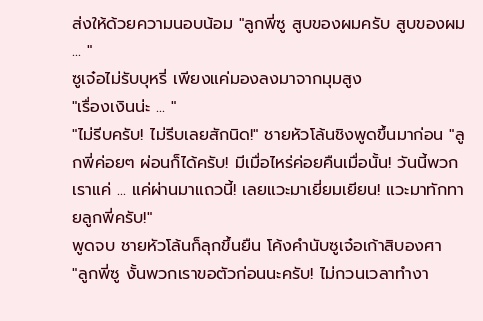ส่งให้ด้วยความนอบน้อม "ลูกพี่ซู สูบของผมครับ สูบของผม ... "
ซูเจ๋อไม่รับบุหรี่ เพียงแค่มองลงมาจากมุมสูง
"เรื่องเงินน่ะ ... "
"ไม่รีบครับ! ไม่รีบเลยสักนิด!" ชายหัวโล้นชิงพูดขึ้นมาก่อน "ลูกพี่ค่อยๆ ผ่อนก็ได้ครับ! มีเมื่อไหร่ค่อยคืนเมื่อนั้น! วันนี้พวกเราแค่ ... แค่ผ่านมาแถวนี้! เลยแวะมาเยี่ยมเยียน! แวะมาทักทายลูกพี่ครับ!"
พูดจบ ชายหัวโล้นก็ลุกขึ้นยืน โค้งคำนับซูเจ๋อเก้าสิบองศา
"ลูกพี่ซู งั้นพวกเราขอตัวก่อนนะครับ! ไม่กวนเวลาทำงา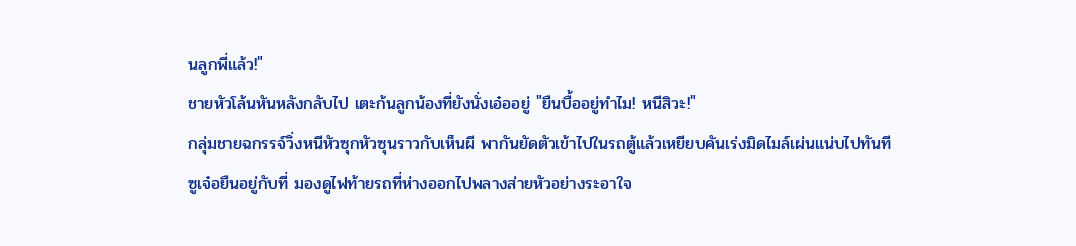นลูกพี่แล้ว!"
ชายหัวโล้นหันหลังกลับไป เตะก้นลูกน้องที่ยังนั่งเอ๋ออยู่ "ยืนบื้ออยู่ทำไม! หนีสิวะ!"
กลุ่มชายฉกรรจ์วิ่งหนีหัวซุกหัวซุนราวกับเห็นผี พากันยัดตัวเข้าไปในรถตู้แล้วเหยียบคันเร่งมิดไมล์เผ่นแน่บไปทันที
ซูเจ๋อยืนอยู่กับที่ มองดูไฟท้ายรถที่ห่างออกไปพลางส่ายหัวอย่างระอาใจ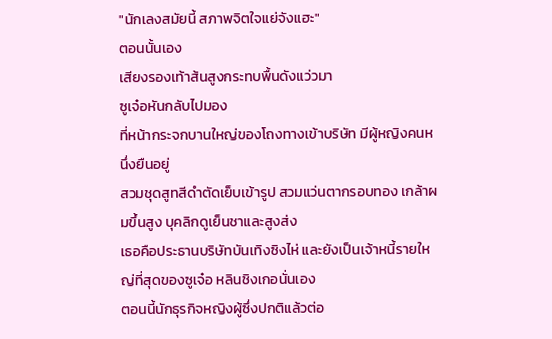"นักเลงสมัยนี้ สภาพจิตใจแย่จังแฮะ"
ตอนนั้นเอง
เสียงรองเท้าส้นสูงกระทบพื้นดังแว่วมา
ซูเจ๋อหันกลับไปมอง
ที่หน้ากระจกบานใหญ่ของโถงทางเข้าบริษัท มีผู้หญิงคนหนึ่งยืนอยู่
สวมชุดสูทสีดำตัดเย็บเข้ารูป สวมแว่นตากรอบทอง เกล้าผมขึ้นสูง บุคลิกดูเย็นชาและสูงส่ง
เธอคือประธานบริษัทบันเทิงซิงไห่ และยังเป็นเจ้าหนี้รายใหญ่ที่สุดของซูเจ๋อ หลินชิงเกอนั่นเอง
ตอนนี้นักธุรกิจหญิงผู้ซึ่งปกติแล้วต่อ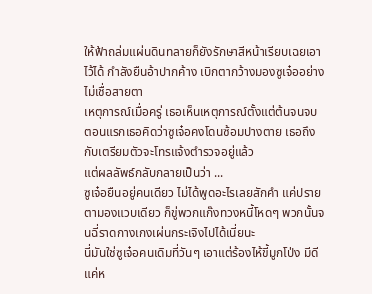ให้ฟ้าถล่มแผ่นดินทลายก็ยังรักษาสีหน้าเรียบเฉยเอาไว้ได้ กำลังยืนอ้าปากค้าง เบิกตากว้างมองซูเจ๋ออย่างไม่เชื่อสายตา
เหตุการณ์เมื่อครู่ เธอเห็นเหตุการณ์ตั้งแต่ต้นจนจบ
ตอนแรกเธอคิดว่าซูเจ๋อคงโดนซ้อมปางตาย เธอถึงกับเตรียมตัวจะโทรแจ้งตำรวจอยู่แล้ว
แต่ผลลัพธ์กลับกลายเป็นว่า ...
ซูเจ๋อยืนอยู่คนเดียว ไม่ได้พูดอะไรเลยสักคำ แค่ปรายตามองแวบเดียว ก็ขู่พวกแก๊งทวงหนี้โหดๆ พวกนั้นจนฉี่ราดกางเกงเผ่นกระเจิงไปได้เนี่ยนะ
นี่มันใช่ซูเจ๋อคนเดิมที่วันๆ เอาแต่ร้องไห้ขี้มูกโป่ง มีดีแค่ห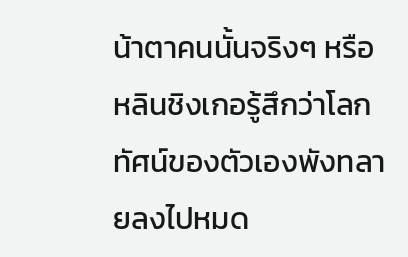น้าตาคนนั้นจริงๆ หรือ
หลินชิงเกอรู้สึกว่าโลกทัศน์ของตัวเองพังทลายลงไปหมด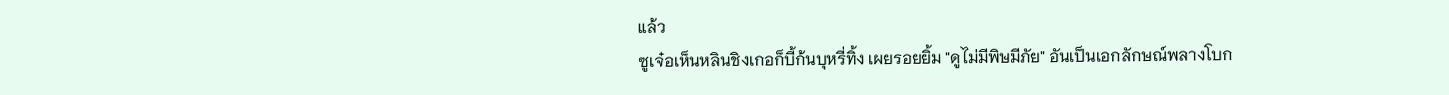แล้ว
ซูเจ๋อเห็นหลินชิงเกอก็บี้ก้นบุหรี่ทิ้ง เผยรอยยิ้ม "ดูไม่มีพิษมีภัย" อันเป็นเอกลักษณ์พลางโบก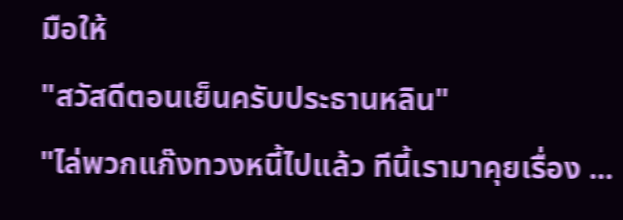มือให้
"สวัสดีตอนเย็นครับประธานหลิน"
"ไล่พวกแก๊งทวงหนี้ไปแล้ว ทีนี้เรามาคุยเรื่อง ...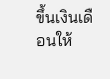ขึ้นเงินเดือนให้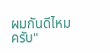ผมกันดีไหมครับ"